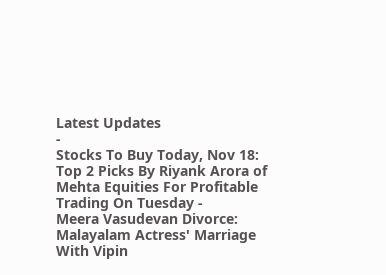Latest Updates
-
Stocks To Buy Today, Nov 18: Top 2 Picks By Riyank Arora of Mehta Equities For Profitable Trading On Tuesday -
Meera Vasudevan Divorce: Malayalam Actress' Marriage With Vipin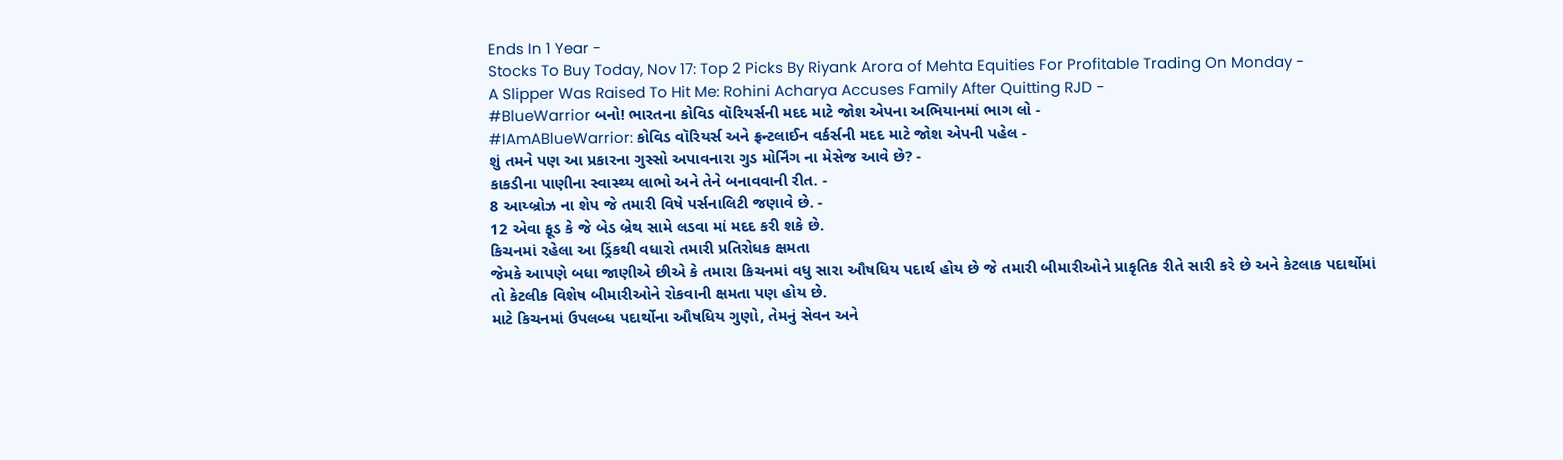Ends In 1 Year -
Stocks To Buy Today, Nov 17: Top 2 Picks By Riyank Arora of Mehta Equities For Profitable Trading On Monday -
A Slipper Was Raised To Hit Me: Rohini Acharya Accuses Family After Quitting RJD -
#BlueWarrior બનો! ભારતના કોવિડ વૉરિયર્સની મદદ માટે જોશ એપના અભિયાનમાં ભાગ લો -
#IAmABlueWarrior: કોવિડ વૉરિયર્સ અને ફ્રન્ટલાઈન વર્કર્સની મદદ માટે જોશ એપની પહેલ -
શું તમને પણ આ પ્રકારના ગુસ્સો અપાવનારા ગુડ મોર્નિંગ ના મેસેજ આવે છે? -
કાકડીના પાણીના સ્વાસ્થ્ય લાભો અને તેને બનાવવાની રીત. -
8 આય્બ્રોઝ ના શેપ જે તમારી વિષે પર્સનાલિટી જણાવે છે. -
12 એવા ફૂડ કે જે બેડ બ્રેથ સામે લડવા માં મદદ કરી શકે છે.
કિચનમાં રહેલા આ ડ્રિંકથી વધારો તમારી પ્રતિરોધક ક્ષમતા
જેમકે આપણે બધા જાણીએ છીએ કે તમારા કિચનમાં વધુ સારા ઔષધિય પદાર્થ હોય છે જે તમારી બીમારીઓને પ્રાકૃતિક રીતે સારી કરે છે અને કેટલાક પદાર્થોમાં તો કેટલીક વિશેષ બીમારીઓને રોકવાની ક્ષમતા પણ હોય છે.
માટે કિચનમાં ઉપલબ્ધ પદાર્થોના ઔષધિય ગુણો, તેમનું સેવન અને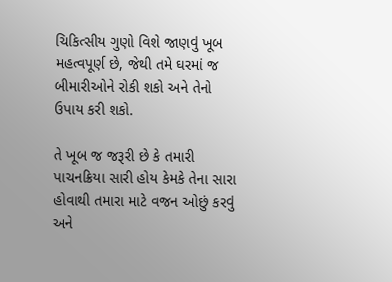ચિકિત્સીય ગુણો વિશે જાણવું ખૂબ મહત્વપૂર્ણ છે, જેથી તમે ઘરમાં જ બીમારીઓને રોકી શકો અને તેનો ઉપાય કરી શકો.

તે ખૂબ જ જરૂરી છે કે તમારી પાચનક્રિયા સારી હોય કેમકે તેના સારા હોવાથી તમારા માટે વજન ઓછું કરવું અને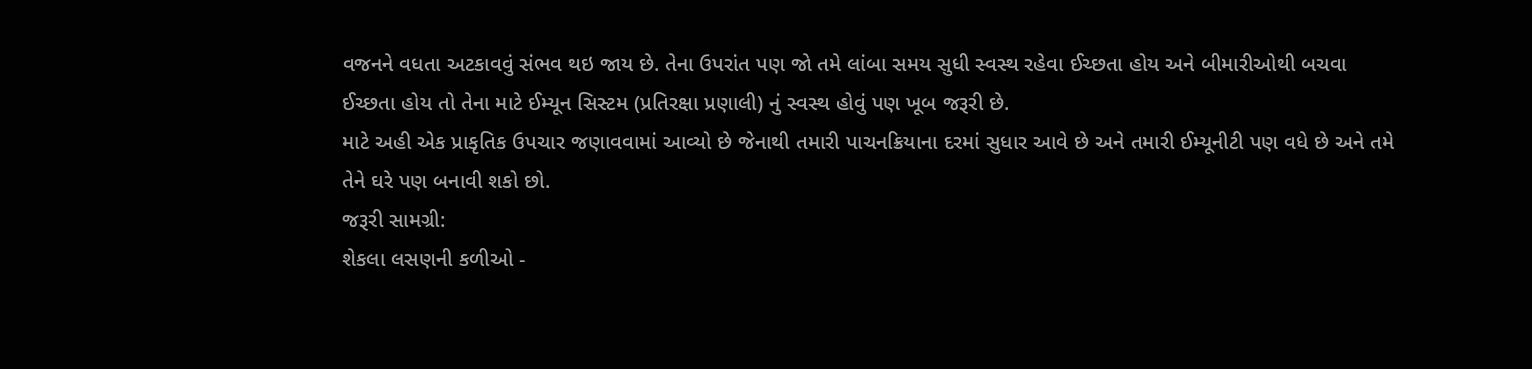વજનને વધતા અટકાવવું સંભવ થઇ જાય છે. તેના ઉપરાંત પણ જો તમે લાંબા સમય સુધી સ્વસ્થ રહેવા ઈચ્છતા હોય અને બીમારીઓથી બચવા ઈચ્છતા હોય તો તેના માટે ઈમ્યૂન સિસ્ટમ (પ્રતિરક્ષા પ્રણાલી) નું સ્વસ્થ હોવું પણ ખૂબ જરૂરી છે.
માટે અહી એક પ્રાકૃતિક ઉપચાર જણાવવામાં આવ્યો છે જેનાથી તમારી પાચનક્રિયાના દરમાં સુધાર આવે છે અને તમારી ઈમ્યૂનીટી પણ વધે છે અને તમે તેને ઘરે પણ બનાવી શકો છો.
જરૂરી સામગ્રી:
શેકલા લસણની કળીઓ -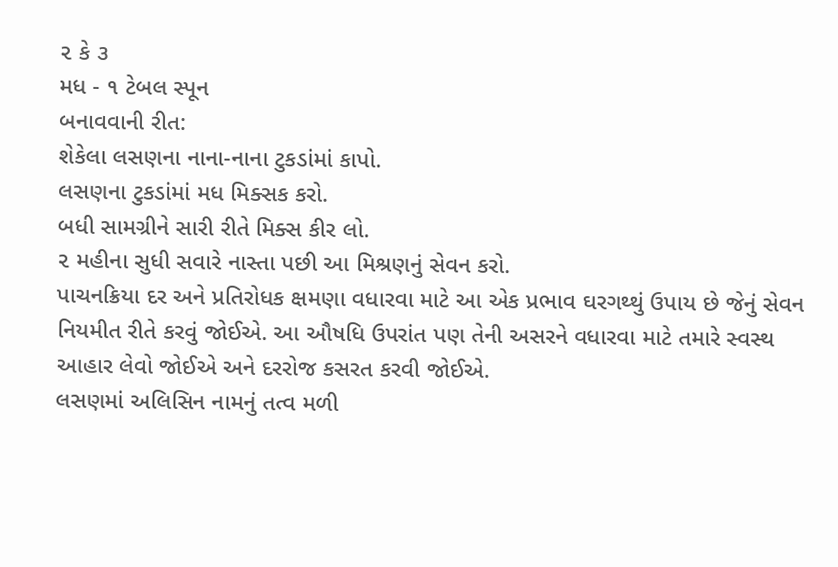૨ કે ૩
મધ - ૧ ટેબલ સ્પૂન
બનાવવાની રીત:
શેકેલા લસણના નાના-નાના ટુકડાંમાં કાપો.
લસણના ટુકડાંમાં મધ મિક્સક કરો.
બધી સામગ્રીને સારી રીતે મિક્સ કીર લો.
૨ મહીના સુધી સવારે નાસ્તા પછી આ મિશ્રણનું સેવન કરો.
પાચનક્રિયા દર અને પ્રતિરોધક ક્ષમણા વધારવા માટે આ એક પ્રભાવ ઘરગથ્થું ઉપાય છે જેનું સેવન નિયમીત રીતે કરવું જોઈએ. આ ઔષધિ ઉપરાંત પણ તેની અસરને વધારવા માટે તમારે સ્વસ્થ આહાર લેવો જોઈએ અને દરરોજ કસરત કરવી જોઈએ.
લસણમાં અલિસિન નામનું તત્વ મળી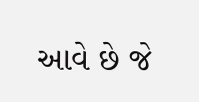આવે છે જે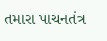તમારા પાચનતંત્ર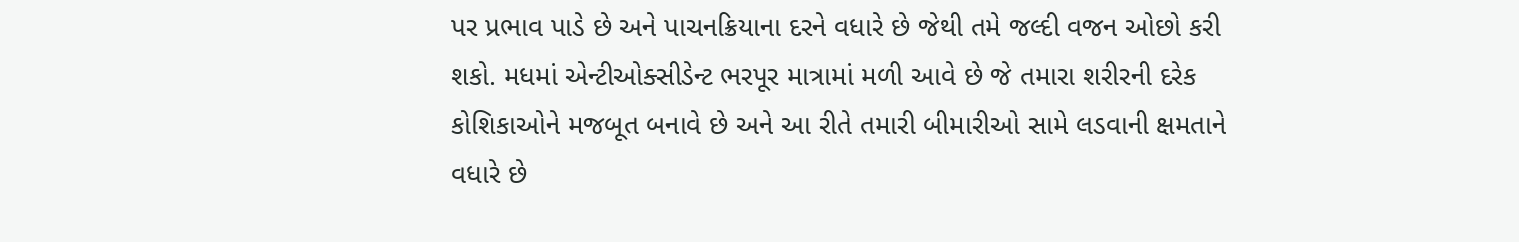પર પ્રભાવ પાડે છે અને પાચનક્રિયાના દરને વધારે છે જેથી તમે જલ્દી વજન ઓછો કરી શકો. મધમાં એન્ટીઓક્સીડેન્ટ ભરપૂર માત્રામાં મળી આવે છે જે તમારા શરીરની દરેક કોશિકાઓને મજબૂત બનાવે છે અને આ રીતે તમારી બીમારીઓ સામે લડવાની ક્ષમતાને વધારે છે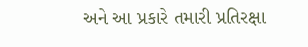અને આ પ્રકારે તમારી પ્રતિરક્ષા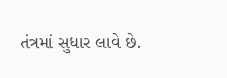તંત્રમાં સુધાર લાવે છે.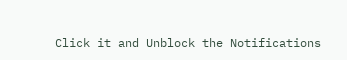Click it and Unblock the Notifications